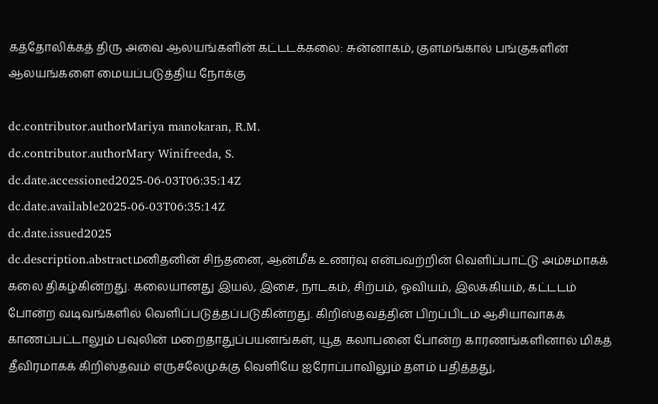கத்தோலிக்கத் திரு அவை ஆலயங்களின் கட்டடக்கலை: சுன்னாகம், குளமங்கால் பங்குகளின் ஆலயங்களை மையப்படுத்திய நோக்கு

dc.contributor.authorMariya manokaran, R.M.
dc.contributor.authorMary Winifreeda, S.
dc.date.accessioned2025-06-03T06:35:14Z
dc.date.available2025-06-03T06:35:14Z
dc.date.issued2025
dc.description.abstractமனிதனின் சிந்தனை, ஆன்மீக உணர்வு என்பவற்றின் வெளிப்பாட்டு அம்சமாகக் கலை திகழ்கின்றது. கலையானது இயல், இசை, நாடகம், சிற்பம், ஓவியம், இலக்கியம், கட்டடம் போன்ற வடிவங்களில் வெளிப்படுத்தப்படுகின்றது. கிறிஸ்தவத்தின் பிறப்பிடம் ஆசியாவாகக் காணப்பட்டாலும் பவுலின் மறைதாதுப்பயனங்கள், யூத கலாபனை போன்ற காரணங்களினால் மிகத் தீவிரமாகக் கிறிஸ்தவம் எருசலேமுக்கு வெளியே ஐரோப்பாவிலும் தளம் பதித்தது,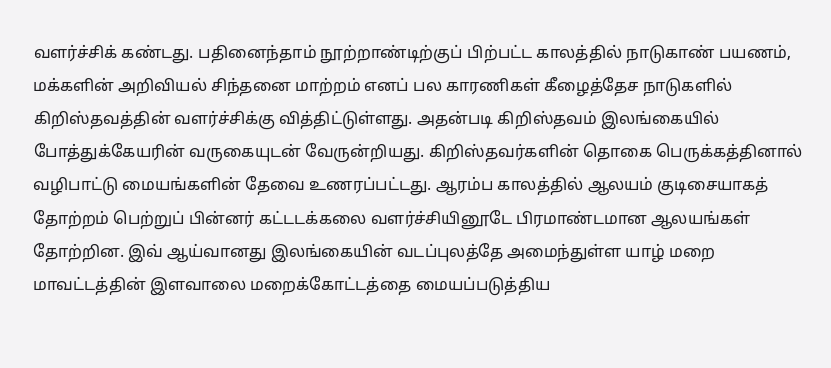வளர்ச்சிக் கண்டது. பதினைந்தாம் நூற்றாண்டிற்குப் பிற்பட்ட காலத்தில் நாடுகாண் பயணம், மக்களின் அறிவியல் சிந்தனை மாற்றம் எனப் பல காரணிகள் கீழைத்தேச நாடுகளில் கிறிஸ்தவத்தின் வளர்ச்சிக்கு வித்திட்டுள்ளது. அதன்படி கிறிஸ்தவம் இலங்கையில் போத்துக்கேயரின் வருகையுடன் வேருன்றியது. கிறிஸ்தவர்களின் தொகை பெருக்கத்தினால் வழிபாட்டு மையங்களின் தேவை உணரப்பட்டது. ஆரம்ப காலத்தில் ஆலயம் குடிசையாகத் தோற்றம் பெற்றுப் பின்னர் கட்டடக்கலை வளர்ச்சியினூடே பிரமாண்டமான ஆலயங்கள் தோற்றின. இவ் ஆய்வானது இலங்கையின் வடப்புலத்தே அமைந்துள்ள யாழ் மறை மாவட்டத்தின் இளவாலை மறைக்கோட்டத்தை மையப்படுத்திய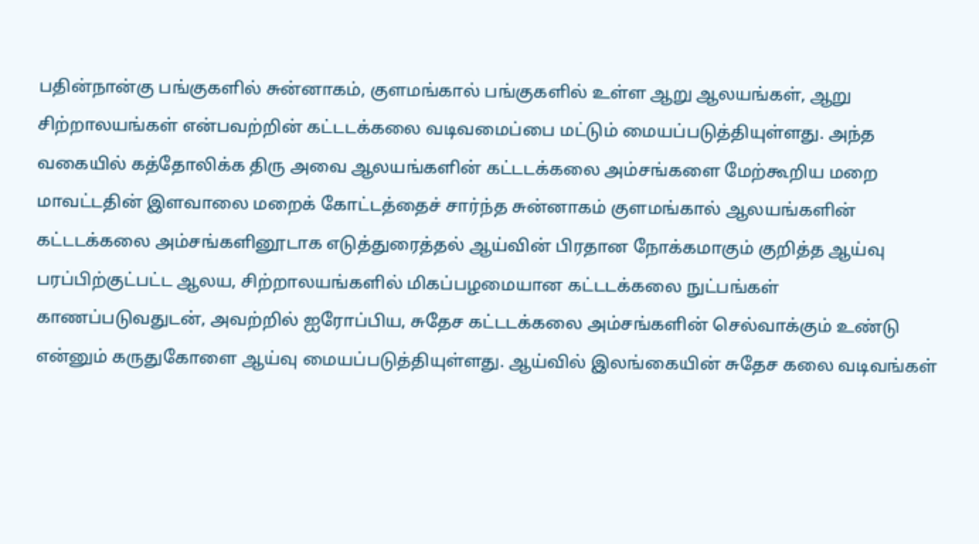பதின்நான்கு பங்குகளில் சுன்னாகம், குளமங்கால் பங்குகளில் உள்ள ஆறு ஆலயங்கள், ஆறு சிற்றாலயங்கள் என்பவற்றின் கட்டடக்கலை வடிவமைப்பை மட்டும் மையப்படுத்தியுள்ளது. அந்த வகையில் கத்தோலிக்க திரு அவை ஆலயங்களின் கட்டடக்கலை அம்சங்களை மேற்கூறிய மறை மாவட்டதின் இளவாலை மறைக் கோட்டத்தைச் சார்ந்த சுன்னாகம் குளமங்கால் ஆலயங்களின் கட்டடக்கலை அம்சங்களினூடாக எடுத்துரைத்தல் ஆய்வின் பிரதான நோக்கமாகும் குறித்த ஆய்வு பரப்பிற்குட்பட்ட ஆலய, சிற்றாலயங்களில் மிகப்பழமையான கட்டடக்கலை நுட்பங்கள் காணப்படுவதுடன், அவற்றில் ஐரோப்பிய, சுதேச கட்டடக்கலை அம்சங்களின் செல்வாக்கும் உண்டு என்னும் கருதுகோளை ஆய்வு மையப்படுத்தியுள்ளது. ஆய்வில் இலங்கையின் சுதேச கலை வடிவங்கள்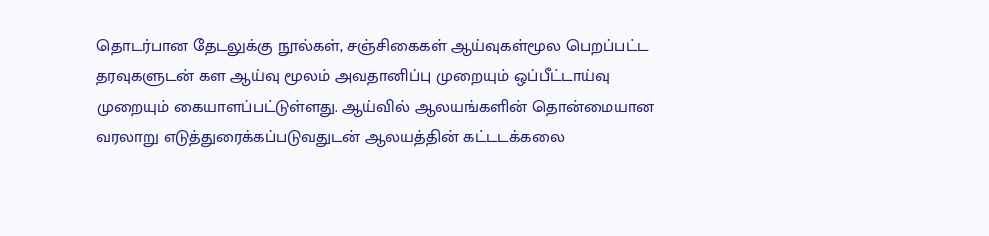தொடர்பான தேடலுக்கு நூல்கள், சஞ்சிகைகள் ஆய்வுகள்மூல பெறப்பட்ட தரவுகளுடன் கள ஆய்வு மூலம் அவதானிப்பு முறையும் ஒப்பீட்டாய்வு முறையும் கையாளப்பட்டுள்ளது. ஆய்வில் ஆலயங்களின் தொன்மையான வரலாறு எடுத்துரைக்கப்படுவதுடன் ஆலயத்தின் கட்டடக்கலை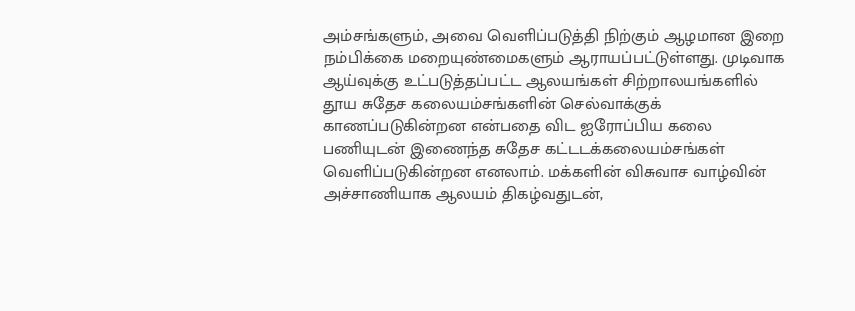அம்சங்களும், அவை வெளிப்படுத்தி நிற்கும் ஆழமான இறை நம்பிக்கை மறையுண்மைகளும் ஆராயப்பட்டுள்ளது. முடிவாக ஆய்வுக்கு உட்படுத்தப்பட்ட ஆலயங்கள் சிற்றாலயங்களில் தூய சுதேச கலையம்சங்களின் செல்வாக்குக் காணப்படுகின்றன என்பதை விட ஐரோப்பிய கலை பணியுடன் இணைந்த சுதேச கட்டடக்கலையம்சங்கள் வெளிப்படுகின்றன எனலாம். மக்களின் விசுவாச வாழ்வின் அச்சாணியாக ஆலயம் திகழ்வதுடன்,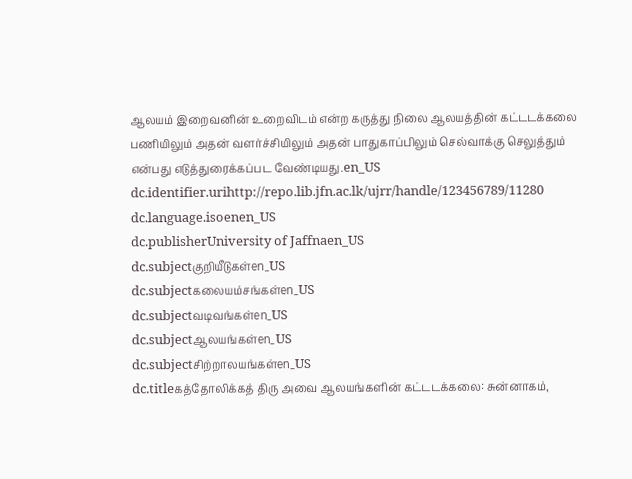ஆலயம் இறைவனின் உறைவிடம் என்ற கருத்து நிலை ஆலயத்தின் கட்டடக்கலை பணியிலும் அதன் வளர்ச்சியிலும் அதன் பாதுகாப்பிலும் செல்வாக்கு செலுத்தும் என்பது எடுத்துரைக்கப்பட வேண்டியது.en_US
dc.identifier.urihttp://repo.lib.jfn.ac.lk/ujrr/handle/123456789/11280
dc.language.isoenen_US
dc.publisherUniversity of Jaffnaen_US
dc.subjectகுறியீடுகள்en_US
dc.subjectகலையம்சங்கள்en_US
dc.subjectவடிவங்கள்en_US
dc.subjectஆலயங்கள்en_US
dc.subjectசிற்றாலயங்கள்en_US
dc.titleகத்தோலிக்கத் திரு அவை ஆலயங்களின் கட்டடக்கலை: சுன்னாகம்,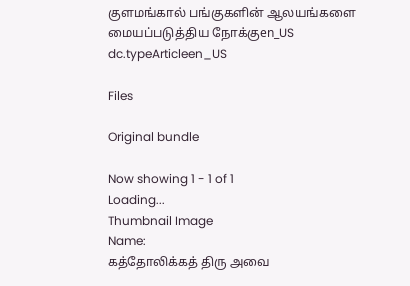குளமங்கால் பங்குகளின் ஆலயங்களை மையப்படுத்திய நோக்குen_US
dc.typeArticleen_US

Files

Original bundle

Now showing 1 - 1 of 1
Loading...
Thumbnail Image
Name:
கத்தோலிக்கத் திரு அவை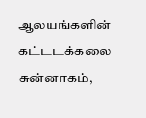ஆலயங்களின் கட்டடக்கலை சுன்னாகம்,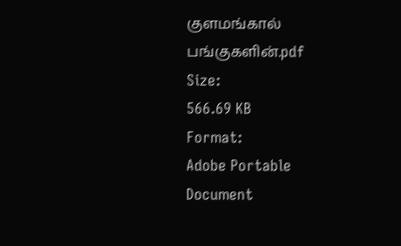குளமங்கால் பங்குகளின்.pdf
Size:
566.69 KB
Format:
Adobe Portable Document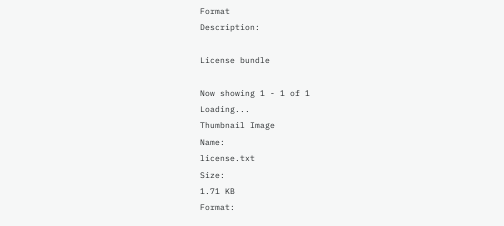Format
Description:

License bundle

Now showing 1 - 1 of 1
Loading...
Thumbnail Image
Name:
license.txt
Size:
1.71 KB
Format: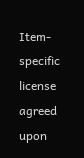Item-specific license agreed upon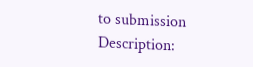to submission
Description: